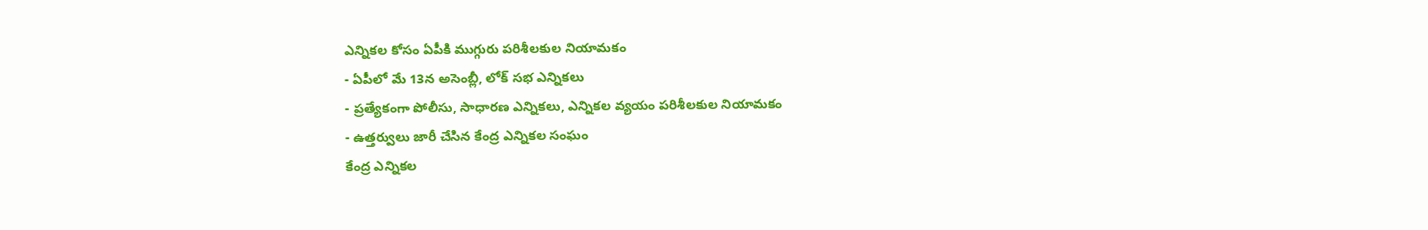ఎన్నికల కోసం ఏపీకి ముగ్గురు పరిశీలకుల నియామకం
- ఏపీలో మే 13న అసెంబ్లీ, లోక్ సభ ఎన్నికలు
- ప్రత్యేకంగా పోలీసు, సాధారణ ఎన్నికలు, ఎన్నికల వ్యయం పరిశీలకుల నియామకం
- ఉత్తర్వులు జారీ చేసిన కేంద్ర ఎన్నికల సంఘం
కేంద్ర ఎన్నికల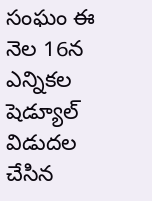సంఘం ఈ నెల 16న ఎన్నికల షెడ్యూల్ విడుదల చేసిన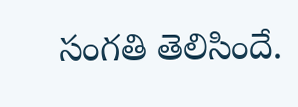సంగతి తెలిసిందే.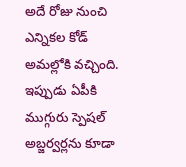అదే రోజు నుంచి ఎన్నికల కోడ్ అమల్లోకి వచ్చింది. ఇప్పుడు ఏపీకి ముగ్గురు స్పెషల్ అబ్జర్వర్లను కూడా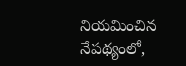నియమించిన నేపథ్యంలో,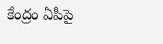కేంద్రం ఏపీపై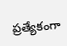ప్రత్యేకంగా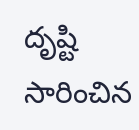దృష్టి సారించిన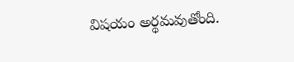విషయం అర్థమవుతోంది.